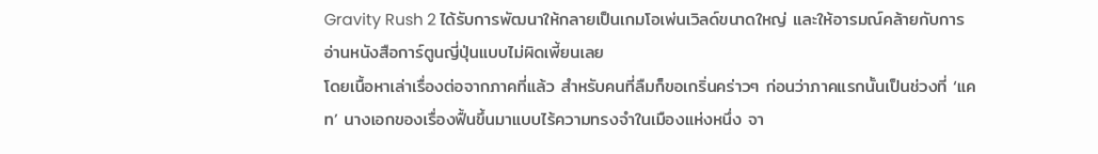Gravity Rush 2 ได้รับการพัฒนาให้กลายเป็นเกมโอเพ่นเวิลด์ขนาดใหญ่ และให้อารมณ์คล้ายกับการอ่านหนังสือการ์ตูนญี่ปุ่นแบบไม่ผิดเพี้ยนเลย
โดยเนื้อหาเล่าเรื่องต่อจากภาคที่แล้ว สำหรับคนที่ลืมก็ขอเกริ่นคร่าวๆ ก่อนว่าภาคแรกนั้นเป็นช่วงที่ ‘แคท’ นางเอกของเรื่องฟื้นขึ้นมาแบบไร้ความทรงจำในเมืองแห่งหนึ่ง จา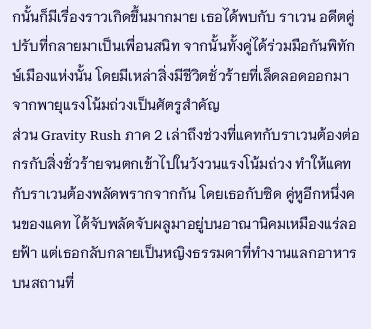กนั้นก็มีเรื่องราวเกิดขึ้นมากมาย เธอได้พบกับ ราเวน อดีตคู่ปรับที่กลายมาเป็นเพื่อนสนิท จากนั้นทั้งคู่ได้ร่วมมือกันพิทักษ์เมืองแห่งนั้น โดยมีเหล่าสิ่งมีชีวิตชั่วร้ายที่เล็ดลอดออกมาจากพายุแรงโน้มถ่วงเป็นศัตรูสำคัญ
ส่วน Gravity Rush ภาค 2 เล่าถึงช่วงที่แคทกับราเวนต้องต่อกรกับสิ่งชั่วร้ายจนตกเข้าไปในวังวนแรงโน้มถ่วง ทำให้แคทกับราเวนต้องพลัดพรากจากกัน โดยเธอกับซิด คู่หูอีกหนึ่งคนของแคท ได้จับพลัดจับผลูมาอยู่บนอาณานิคมเหมืองแร่ลอยฟ้า แต่เธอกลับกลายเป็นหญิงธรรมดาที่ทำงานแลกอาหารบนสถานที่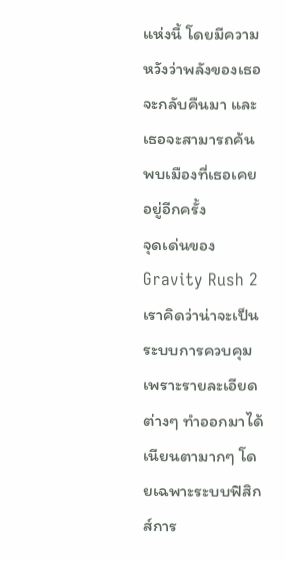แห่งนี้ โดยมีความหวังว่าพลังของเธอจะกลับคืนมา และเธอจะสามารถค้นพบเมืองที่เธอเคยอยู่อีกครั้ง
จุดเด่นของ Gravity Rush 2 เราคิดว่าน่าจะเป็นระบบการควบคุม เพราะรายละเอียดต่างๆ ทำออกมาได้เนียนตามากๆ โดยเฉพาะระบบฟิสิกส์การ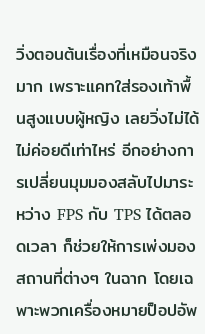วิ่งตอนต้นเรื่องที่เหมือนจริงมาก เพราะแคทใส่รองเท้าพื้นสูงแบบผู้หญิง เลยวิ่งไม่ได้ไม่ค่อยดีเท่าไหร่ อีกอย่างการเปลี่ยนมุมมองสลับไปมาระหว่าง FPS กับ TPS ได้ตลอดเวลา ก็ช่วยให้การเพ่งมองสถานที่ต่างๆ ในฉาก โดยเฉพาะพวกเครื่องหมายป็อปอัพ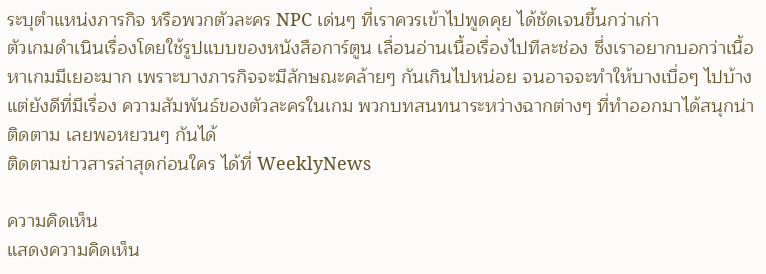ระบุตำแหน่งภารกิจ หรือพวกตัวละคร NPC เด่นๆ ที่เราควรเข้าไปพูดคุย ได้ชัดเจนขึ้นกว่าเก่า
ตัวเกมดำเนินเรื่องโดยใช้รูปแบบของหนังสือการ์ตูน เลื่อนอ่านเนื้อเรื่องไปทีละช่อง ซึ่งเราอยากบอกว่าเนื้อหาเกมมีเยอะมาก เพราะบางภารกิจจะมีลักษณะคล้ายๆ กันเกินไปหน่อย จนอาจจะทำให้บางเบื่อๆ ไปบ้าง แต่ยังดีที่มีเรื่อง ความสัมพันธ์ของตัวละครในเกม พวกบทสนทนาระหว่างฉากต่างๆ ที่ทำออกมาได้สนุกน่าติดตาม เลยพอหยวนๆ กันได้
ติดตามข่าวสารล่าสุดก่อนใคร ได้ที่ WeeklyNews

ความคิดเห็น
แสดงความคิดเห็น